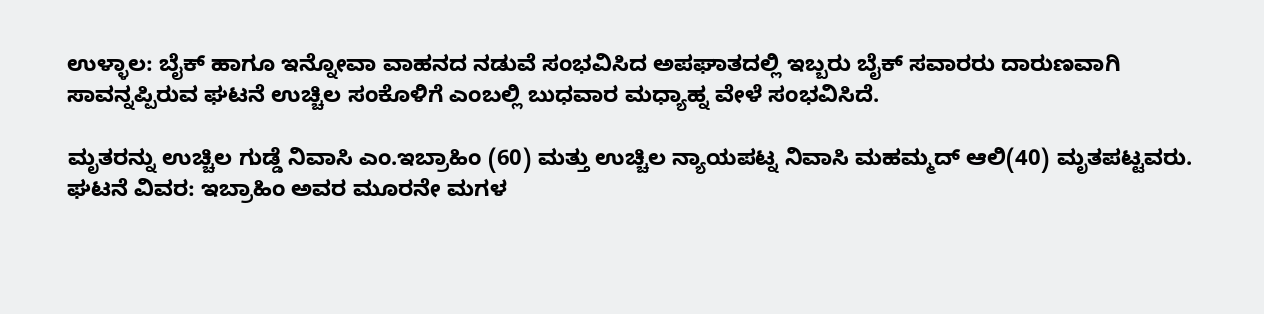ಉಳ್ಳಾಲ: ಬೈಕ್ ಹಾಗೂ ಇನ್ನೋವಾ ವಾಹನದ ನಡುವೆ ಸಂಭವಿಸಿದ ಅಪಘಾತದಲ್ಲಿ ಇಬ್ಬರು ಬೈಕ್ ಸವಾರರು ದಾರುಣವಾಗಿ ಸಾವನ್ನಪ್ಪಿರುವ ಘಟನೆ ಉಚ್ಚಿಲ ಸಂಕೊಳಿಗೆ ಎಂಬಲ್ಲಿ ಬುಧವಾರ ಮಧ್ಯಾಹ್ನ ವೇಳೆ ಸಂಭವಿಸಿದೆ.

ಮೃತರನ್ನು ಉಚ್ಚಿಲ ಗುಡ್ಡೆ ನಿವಾಸಿ ಎಂ.ಇಬ್ರಾಹಿಂ (60) ಮತ್ತು ಉಚ್ಚಿಲ ನ್ಯಾಯಪಟ್ನ ನಿವಾಸಿ ಮಹಮ್ಮದ್ ಆಲಿ(40) ಮೃತಪಟ್ಟವರು.
ಘಟನೆ ವಿವರ: ಇಬ್ರಾಹಿಂ ಅವರ ಮೂರನೇ ಮಗಳ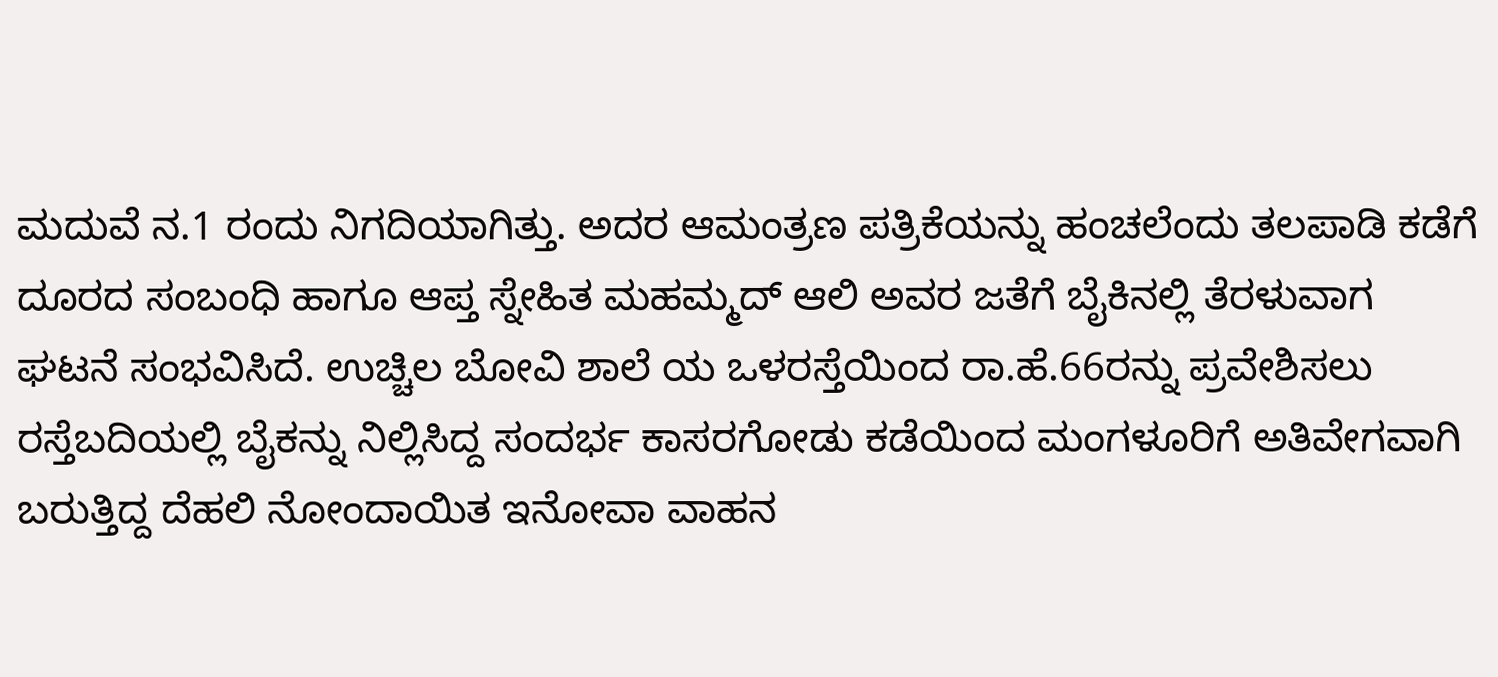ಮದುವೆ ನ.1 ರಂದು ನಿಗದಿಯಾಗಿತ್ತು. ಅದರ ಆಮಂತ್ರಣ ಪತ್ರಿಕೆಯನ್ನು ಹಂಚಲೆಂದು ತಲಪಾಡಿ ಕಡೆಗೆ ದೂರದ ಸಂಬಂಧಿ ಹಾಗೂ ಆಪ್ತ ಸ್ನೇಹಿತ ಮಹಮ್ಮದ್ ಆಲಿ ಅವರ ಜತೆಗೆ ಬೈಕಿನಲ್ಲಿ ತೆರಳುವಾಗ ಘಟನೆ ಸಂಭವಿಸಿದೆ. ಉಚ್ಚಿಲ ಬೋವಿ ಶಾಲೆ ಯ ಒಳರಸ್ತೆಯಿಂದ ರಾ.ಹೆ.66ರನ್ನು ಪ್ರವೇಶಿಸಲು ರಸ್ತೆಬದಿಯಲ್ಲಿ ಬೈಕನ್ನು ನಿಲ್ಲಿಸಿದ್ದ ಸಂದರ್ಭ ಕಾಸರಗೋಡು ಕಡೆಯಿಂದ ಮಂಗಳೂರಿಗೆ ಅತಿವೇಗವಾಗಿ ಬರುತ್ತಿದ್ದ ದೆಹಲಿ ನೋಂದಾಯಿತ ಇನೋವಾ ವಾಹನ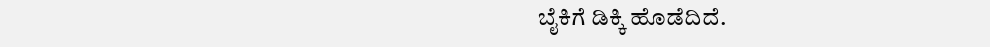ಬೈಕಿಗೆ ಡಿಕ್ಕಿ ಹೊಡೆದಿದೆ.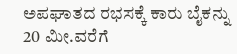ಅಪಘಾತದ ರಭಸಕ್ಕೆ ಕಾರು ಬೈಕನ್ನು 20 ಮೀ.ವರೆಗೆ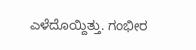ಎಳೆದೊಯ್ದಿತ್ತು. ಗಂಭೀರ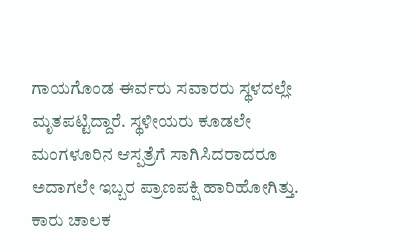ಗಾಯಗೊಂಡ ಈರ್ವರು ಸವಾರರು ಸ್ಥಳದಲ್ಲೇ ಮೃತಪಟ್ಟಿದ್ದಾರೆ. ಸ್ಥಳೀಯರು ಕೂಡಲೇ ಮಂಗಳೂರಿನ ಆಸ್ಪತ್ರೆಗೆ ಸಾಗಿಸಿದರಾದರೂ ಅದಾಗಲೇ ಇಬ್ಬರ ಪ್ರಾಣಪಕ್ಷಿ ಹಾರಿಹೋಗಿತ್ತು. ಕಾರು ಚಾಲಕ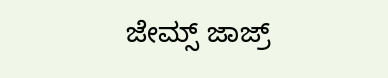ಜೇಮ್ಸ್ ಜಾಜ್ರ್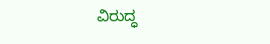ವಿರುದ್ಧ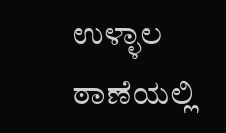ಉಳ್ಳಾಲ ಠಾಣೆಯಲ್ಲಿ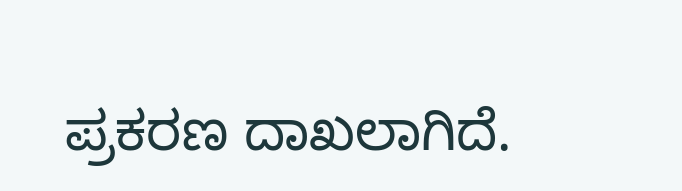ಪ್ರಕರಣ ದಾಖಲಾಗಿದೆ.